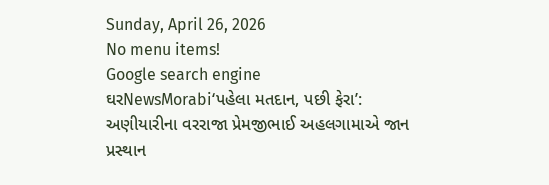Sunday, April 26, 2026
No menu items!
Google search engine
ઘરNewsMorabi‘પહેલા મતદાન, પછી ફેરા’: અણીયારીના વરરાજા પ્રેમજીભાઈ અહલગામાએ જાન પ્રસ્થાન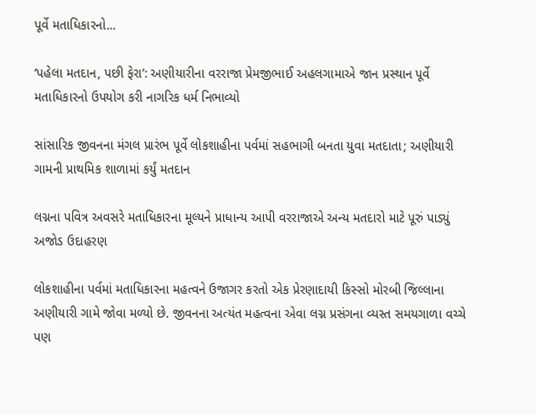પૂર્વે મતાધિકારનો...

‘પહેલા મતદાન, પછી ફેરા’: અણીયારીના વરરાજા પ્રેમજીભાઈ અહલગામાએ જાન પ્રસ્થાન પૂર્વે મતાધિકારનો ઉપયોગ કરી નાગરિક ધર્મ નિભાવ્યો

સાંસારિક જીવનના મંગલ પ્રારંભ પૂર્વે લોકશાહીના પર્વમાં સહભાગી બનતા યુવા મતદાતા; અણીયારી ગામની પ્રાથમિક શાળામાં કર્યું મતદાન

લગ્નના પવિત્ર અવસરે મતાધિકારના મૂલ્યને પ્રાધાન્ય આપી વરરાજાએ અન્ય મતદારો માટે પૂરું પાડ્યું અજોડ ઉદાહરણ

લોકશાહીના પર્વમાં મતાધિકારના મહત્વને ઉજાગર કરતો એક પ્રેરણાદાયી કિસ્સો મોરબી જિલ્લાના અણીયારી ગામે જોવા મળ્યો છે. જીવનના અત્યંત મહત્વના એવા લગ્ન પ્રસંગના વ્યસ્ત સમયગાળા વચ્ચે પણ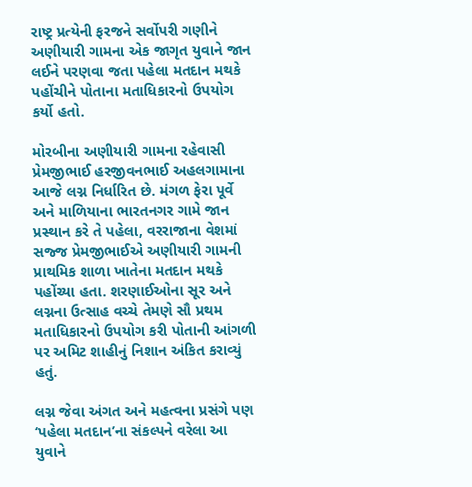રાષ્ટ્ર પ્રત્યેની ફરજને સર્વોપરી ગણીને અણીયારી ગામના એક જાગૃત યુવાને જાન લઈને પરણવા જતા પહેલા મતદાન મથકે પહોંચીને પોતાના મતાધિકારનો ઉપયોગ કર્યો હતો.

મોરબીના અણીયારી ગામના રહેવાસી પ્રેમજીભાઈ હરજીવનભાઈ અહલગામાના આજે લગ્ન નિર્ધારિત છે. મંગળ ફેરા પૂર્વે અને માળિયાના ભારતનગર ગામે જાન પ્રસ્થાન કરે તે પહેલા, વરરાજાના વેશમાં સજ્જ પ્રેમજીભાઈએ અણીયારી ગામની પ્રાથમિક શાળા ખાતેના મતદાન મથકે પહોંચ્યા હતા. શરણાઈઓના સૂર અને લગ્નના ઉત્સાહ વચ્ચે તેમણે સૌ પ્રથમ મતાધિકારનો ઉપયોગ કરી પોતાની આંગળી પર અમિટ શાહીનું નિશાન અંકિત કરાવ્યું હતું.

લગ્ન જેવા અંગત અને મહત્વના પ્રસંગે પણ ‘પહેલા મતદાન’ના સંકલ્પને વરેલા આ યુવાને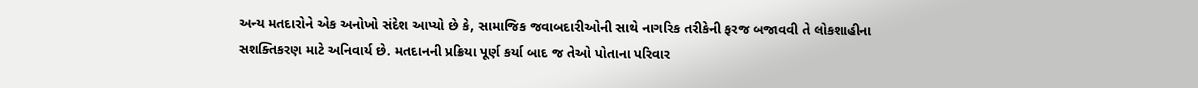અન્ય મતદારોને એક અનોખો સંદેશ આપ્યો છે કે, સામાજિક જવાબદારીઓની સાથે નાગરિક તરીકેની ફરજ બજાવવી તે લોકશાહીના સશક્તિકરણ માટે અનિવાર્ય છે. મતદાનની પ્રક્રિયા પૂર્ણ કર્યા બાદ જ તેઓ પોતાના પરિવાર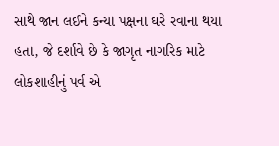સાથે જાન લઈને કન્યા પક્ષના ઘરે રવાના થયા હતા, જે દર્શાવે છે કે જાગૃત નાગરિક માટે લોકશાહીનું પર્વ એ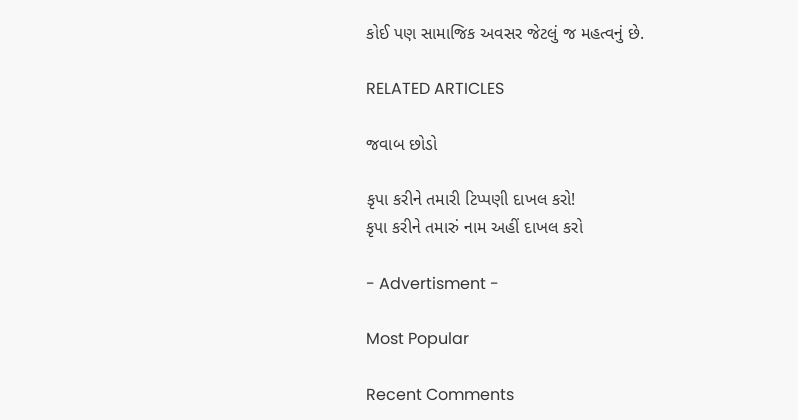કોઈ પણ સામાજિક અવસર જેટલું જ મહત્વનું છે.

RELATED ARTICLES

જવાબ છોડો

કૃપા કરીને તમારી ટિપ્પણી દાખલ કરો!
કૃપા કરીને તમારું નામ અહીં દાખલ કરો

- Advertisment -

Most Popular

Recent Comments